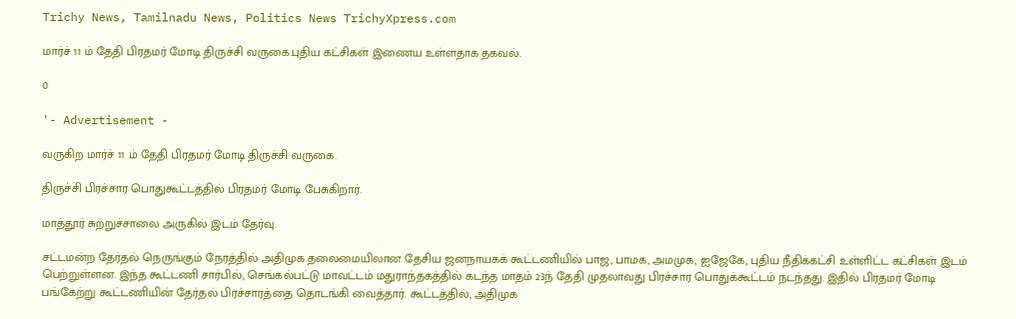Trichy News, Tamilnadu News, Politics News TrichyXpress.com

மார்ச் 11 ம் தேதி பிரதமர் மோடி திருச்சி வருகை.புதிய கட்சிகள் இணைய உள்ளதாக தகவல்.

0

'- Advertisement -

வருகிற மார்ச் 11 ம் தேதி பிரதமர் மோடி திருச்சி வருகை.

திருச்சி பிரச்சார பொதுகூட்டத்தில் பிரதமர் மோடி பேசுகிறார்.

மாத்தூர் சுற்றுச்சாலை அருகில் இடம் தேர்வு.

சட்டமன்ற தேர்தல் நெருங்கும் நேரத்தில் அதிமுக தலைமையிலான தேசிய ஜனநாயகக் கூட்டணியில் பாஜ, பாமக, அமமுக, ஐஜேகே, புதிய நீதிக்கட்சி உள்ளிட்ட கட்சிகள் இடம் பெற்றுள்ளன. இந்த கூட்டணி சார்பில், செங்கல்பட்டு மாவட்டம் மதுராந்தகத்தில் கடந்த மாதம் 23ந் தேதி முதலாவது பிரச்சார பொதுக்கூட்டம் நடந்தது. இதில் பிரதமர் மோடி பங்கேற்று கூட்டணியின் தேர்தல் பிரச்சாரத்தை தொடங்கி வைத்தார். கூட்டத்தில், அதிமுக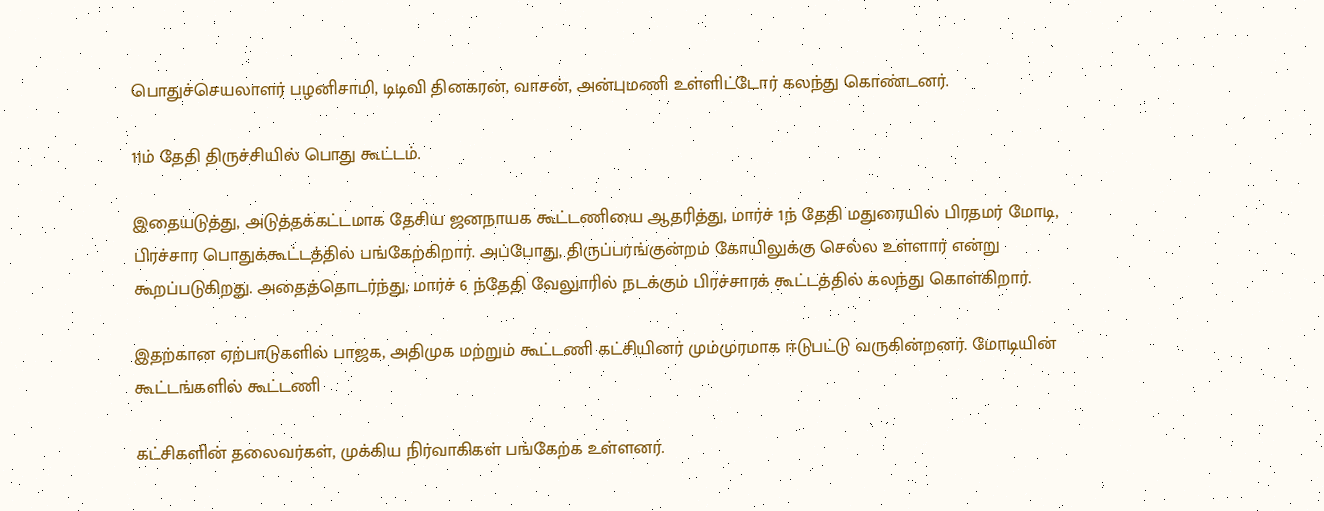பொதுச்செயலாளர் பழனிசாமி, டிடிவி தினகரன், வாசன், அன்புமணி உள்ளிட்டோர் கலந்து கொண்டனர்.

11ம் தேதி திருச்சியில் பொது கூட்டம்.

இதையடுத்து, அடுத்தக்கட்டமாக தேசிய ஜனநாயக கூட்டணியை ஆதரித்து, மார்ச் 1ந் தேதி மதுரையில் பிரதமர் மோடி, பிரச்சார பொதுக்கூட்டத்தில் பங்கேற்கிறார். அப்போது, திருப்பரங்குன்றம் கோயிலுக்கு செல்ல உள்ளார் என்று கூறப்படுகிறது. அதைத்தொடர்ந்து, மார்ச் 6 ந்தேதி வேலுாரில் நடக்கும் பிரச்சாரக் கூட்டத்தில் கலந்து கொள்கிறார்.

இதற்கான ஏற்பாடுகளில் பாஜக, அதிமுக மற்றும் கூட்டணி கட்சியினர் மும்முரமாக ஈடுபட்டு வருகின்றனர். மோடியின் கூட்டங்களில் கூட்டணி

கட்சிகளின் தலைவர்கள், முக்கிய நிர்வாகிகள் பங்கேற்க உள்ளனர்.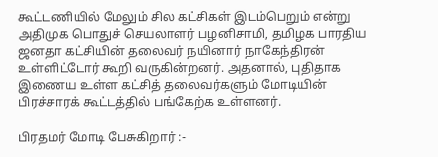கூட்டணியில் மேலும் சில கட்சிகள் இடம்பெறும் என்று அதிமுக பொதுச் செயலாளர் பழனிசாமி, தமிழக பாரதிய ஜனதா கட்சியின் தலைவர் நயினார் நாகேந்திரன் உள்ளிட்டோர் கூறி வருகின்றனர். அதனால், புதிதாக இணைய உள்ள கட்சித் தலைவர்களும் மோடியின் பிரச்சாரக் கூட்டத்தில் பங்கேற்க உள்ளனர்.

பிரதமர் மோடி பேசுகிறார் :-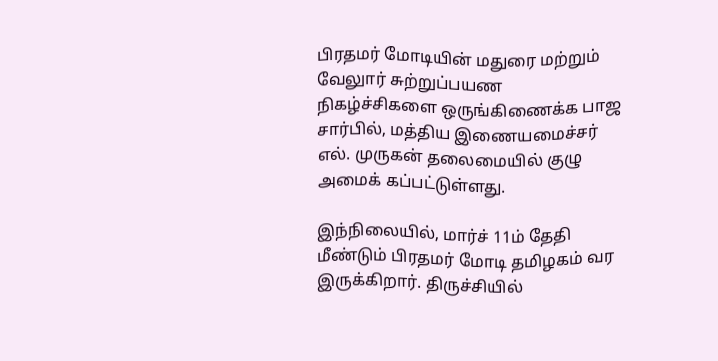பிரதமர் மோடியின் மதுரை மற்றும் வேலுார் சுற்றுப்பயண நிகழ்ச்சிகளை ஒருங்கிணைக்க பாஜ சார்பில், மத்திய இணையமைச்சர் எல். முருகன் தலைமையில் குழு அமைக் கப்பட்டுள்ளது.

இந்நிலையில், மார்ச் 11ம் தேதி மீண்டும் பிரதமர் மோடி தமிழகம் வர இருக்கிறார். திருச்சியில்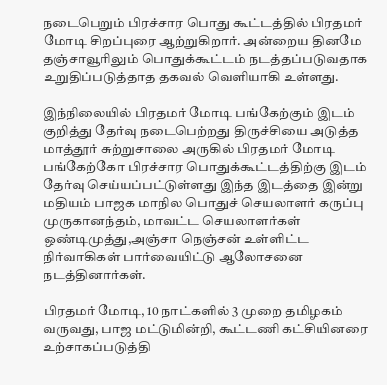நடைபெறும் பிரச்சார பொது கூட்டத்தில் பிரதமர் மோடி சிறப்புரை ஆற்றுகிறார். அன்றைய தினமே தஞ்சாவூரிலும் பொதுக்கூட்டம் நடத்தப்படுவதாக உறுதிப்படுத்தாத தகவல் வெளியாகி உள்ளது.

இந்நிலையில் பிரதமர் மோடி பங்கேற்கும் இடம் குறித்து தேர்வு நடைபெற்றது திருச்சியை அடுத்த மாத்தூர் சுற்றுசாலை அருகில் பிரதமர் மோடி பங்கேற்கோ பிரச்சார பொதுக்கூட்டத்திற்கு இடம் தேர்வு செய்யப்பட்டுள்ளது இந்த இடத்தை இன்று மதியம் பாஜக மாநில பொதுச் செயலாளர் கருப்பு முருகானந்தம், மாவட்ட செயலாளர்கள் ஒண்டிமுத்து,அஞ்சா நெஞ்சன் உள்ளிட்ட நிர்வாகிகள் பார்வையிட்டு ஆலோசனை நடத்தினார்கள்.

பிரதமர் மோடி, 10 நாட்களில் 3 முறை தமிழகம் வருவது, பாஜ மட்டுமின்றி, கூட்டணி கட்சியினரை உற்சாகப்படுத்தி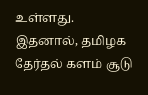உள்ளது. இதனால், தமிழக தேர்தல் களம் சூடு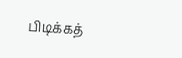பிடிக்கத்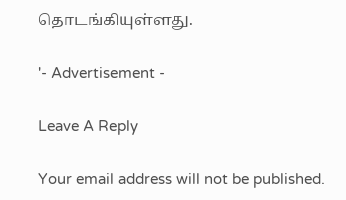தொடங்கியுள்ளது.

'- Advertisement -

Leave A Reply

Your email address will not be published.